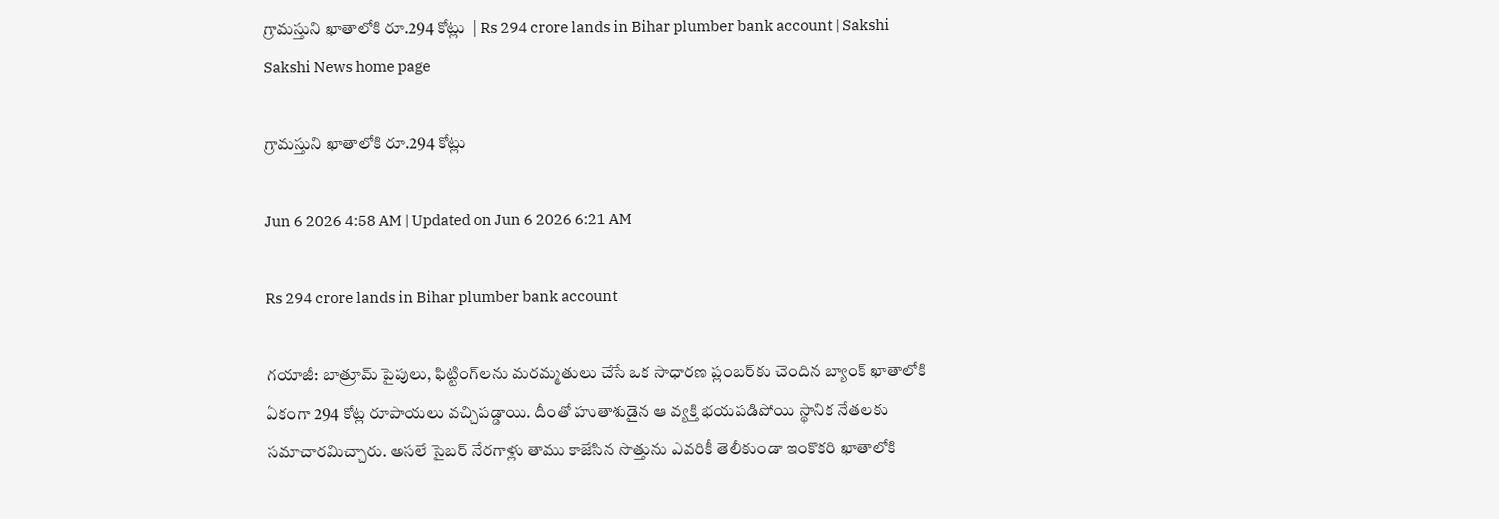గ్రామస్తుని ఖాతాలోకి రూ.294 కోట్లు  | Rs 294 crore lands in Bihar plumber bank account | Sakshi
Sakshi News home page

గ్రామస్తుని ఖాతాలోకి రూ.294 కోట్లు

Jun 6 2026 4:58 AM | Updated on Jun 6 2026 6:21 AM

Rs 294 crore lands in Bihar plumber bank account

గయాజీ: బాత్రూమ్‌ పైపులు, ఫిట్టింగ్‌లను మరమ్మతులు చేసే ఒక సాధారణ ప్లంబర్‌కు చెందిన బ్యాంక్‌ ఖాతాలోకి ఏకంగా 294 కోట్ల రూపాయలు వచ్చిపడ్డాయి. దీంతో హుతాశుడైన ఆ వ్యక్తి భయపడిపోయి స్థానిక నేతలకు సమాచారమిచ్చారు. అసలే సైబర్‌ నేరగాళ్లు తాము కాజేసిన సొత్తును ఎవరికీ తెలీకుండా ఇంకొకరి ఖాతాలోకి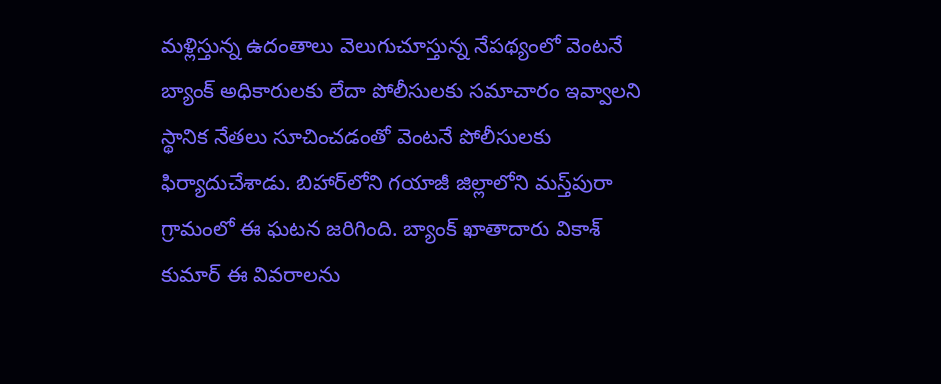మళ్లిస్తున్న ఉదంతాలు వెలుగుచూస్తున్న నేపథ్యంలో వెంటనే బ్యాంక్‌ అధికారులకు లేదా పోలీసులకు సమాచారం ఇవ్వాలని స్థానిక నేతలు సూచించడంతో వెంటనే పోలీసులకు ఫిర్యాదుచేశాడు. బిహార్‌లోని గయాజీ జిల్లాలోని మస్త్‌పురా గ్రామంలో ఈ ఘటన జరిగింది. బ్యాంక్‌ ఖాతాదారు వికాశ్‌ కుమార్‌ ఈ వివరాలను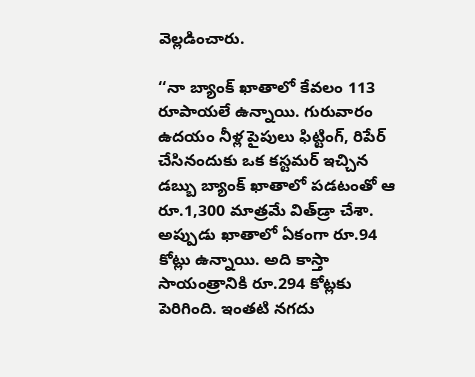వెల్లడించారు.

‘‘నా బ్యాంక్‌ ఖాతాలో కేవలం 113 రూపాయలే ఉన్నాయి. గురువారం ఉదయం నీళ్ల పైపులు ఫిట్టింగ్, రిపేర్‌ చేసినందుకు ఒక కస్టమర్‌ ఇచ్చిన డబ్బు బ్యాంక్‌ ఖాతాలో పడటంతో ఆ రూ.1,300 మాత్రమే విత్‌డ్రా చేశా. అప్పుడు ఖాతాలో ఏకంగా రూ.94 కోట్లు ఉన్నాయి. అది కాస్తా సాయంత్రానికి రూ.294 కోట్లకు పెరిగింది. ఇంతటి నగదు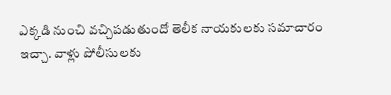ఎక్కడి నుంచి వచ్చిపడుతుందో తెలీక నాయకులకు సమాచారం ఇచ్చా. వాళ్లు పోలీసులకు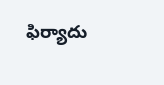ఫిర్యాదు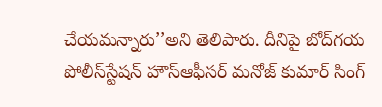చేయమన్నారు’’అని తెలిపారు. దీనిపై బోద్‌గయ పోలీస్‌స్టేషన్‌ హౌస్‌ఆఫీసర్‌ మనోజ్‌ కుమార్‌ సింగ్‌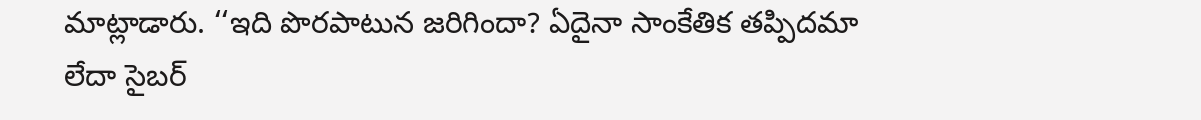మాట్లాడారు. ‘‘ఇది పొరపాటున జరిగిందా? ఏదైనా సాంకేతిక తప్పిదమా లేదా సైబర్‌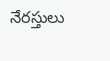నేరస్తులు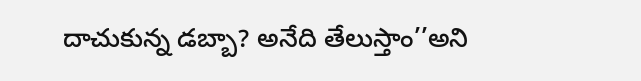దాచుకున్న డబ్బా? అనేది తేలుస్తాం’’అని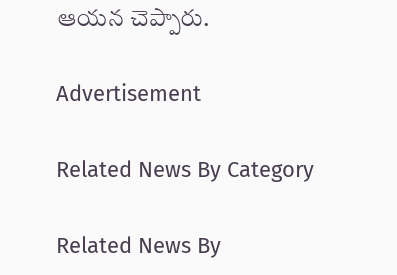ఆయన చెప్పారు.

Advertisement

Related News By Category

Related News By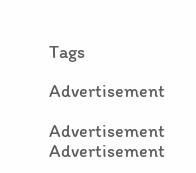Tags

Advertisement

Advertisement
Advertisement